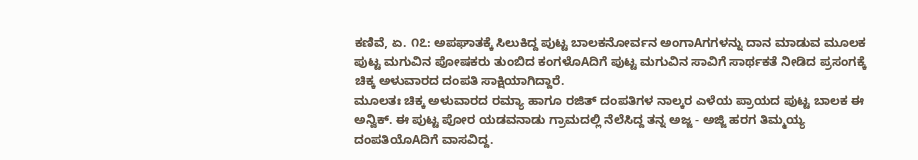ಕಣಿವೆ, ಏ. ೧೭: ಅಪಘಾತಕ್ಕೆ ಸಿಲುಕಿದ್ದ ಪುಟ್ಟ ಬಾಲಕನೋರ್ವನ ಅಂಗಾAಗಗಳನ್ನು ದಾನ ಮಾಡುವ ಮೂಲಕ ಪುಟ್ಟ ಮಗುವಿನ ಪೋಷಕರು ತುಂಬಿದ ಕಂಗಳೊAದಿಗೆ ಪುಟ್ಟ ಮಗುವಿನ ಸಾವಿಗೆ ಸಾರ್ಥಕತೆ ನೀಡಿದ ಪ್ರಸಂಗಕ್ಕೆ ಚಿಕ್ಕ ಅಳುವಾರದ ದಂಪತಿ ಸಾಕ್ಷಿಯಾಗಿದ್ದಾರೆ.
ಮೂಲತಃ ಚಿಕ್ಕ ಅಳುವಾರದ ರಮ್ಯಾ ಹಾಗೂ ರಜಿತ್ ದಂಪತಿಗಳ ನಾಲ್ಕರ ಎಳೆಯ ಪ್ರಾಯದ ಪುಟ್ಟ ಬಾಲಕ ಈ ಅನ್ವಿಕ್. ಈ ಪುಟ್ಟ ಪೋರ ಯಡವನಾಡು ಗ್ರಾಮದಲ್ಲಿ ನೆಲೆಸಿದ್ದ ತನ್ನ ಅಜ್ಜ - ಅಜ್ಜಿ ಹರಗ ತಿಮ್ಮಯ್ಯ ದಂಪತಿಯೊAದಿಗೆ ವಾಸವಿದ್ದ.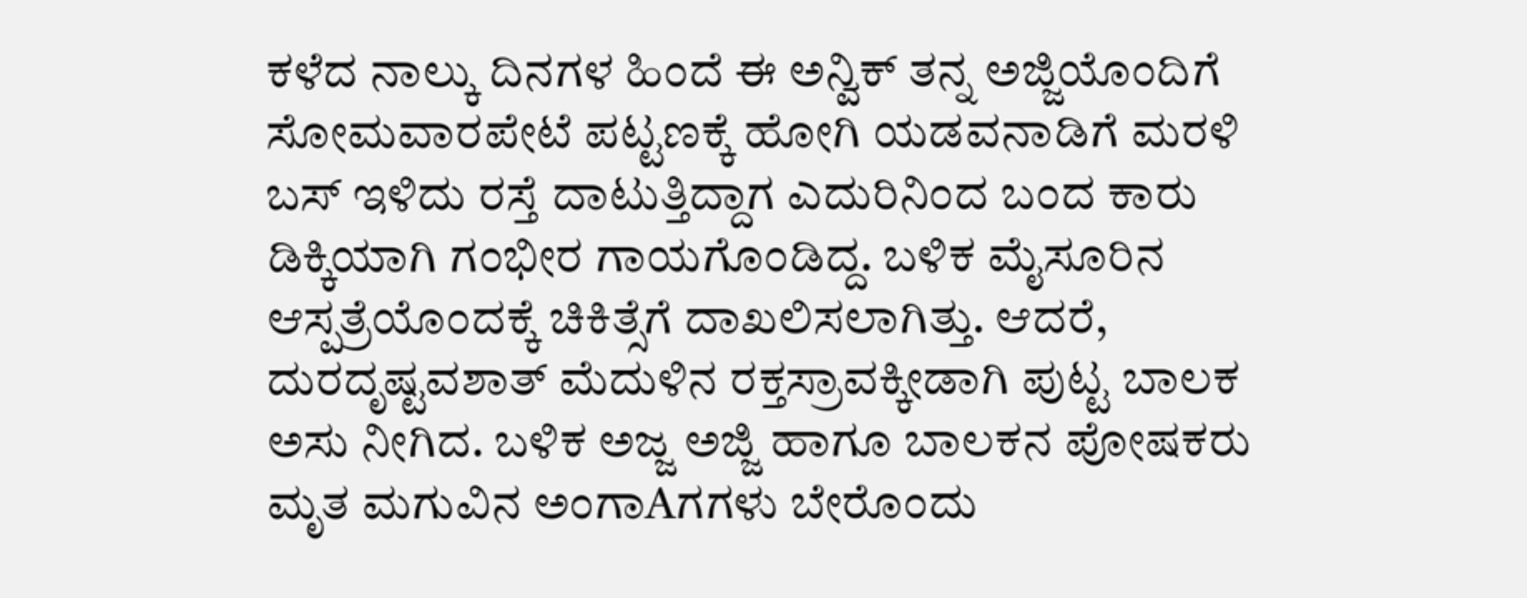ಕಳೆದ ನಾಲ್ಕು ದಿನಗಳ ಹಿಂದೆ ಈ ಅನ್ವಿಕ್ ತನ್ನ ಅಜ್ಜಿಯೊಂದಿಗೆ ಸೋಮವಾರಪೇಟೆ ಪಟ್ಟಣಕ್ಕೆ ಹೋಗಿ ಯಡವನಾಡಿಗೆ ಮರಳಿ ಬಸ್ ಇಳಿದು ರಸ್ತೆ ದಾಟುತ್ತಿದ್ದಾಗ ಎದುರಿನಿಂದ ಬಂದ ಕಾರು ಡಿಕ್ಕಿಯಾಗಿ ಗಂಭೀರ ಗಾಯಗೊಂಡಿದ್ದ. ಬಳಿಕ ಮೈಸೂರಿನ ಆಸ್ಪತ್ರೆಯೊಂದಕ್ಕೆ ಚಿಕಿತ್ಸೆಗೆ ದಾಖಲಿಸಲಾಗಿತ್ತು. ಆದರೆ, ದುರದೃಷ್ಟವಶಾತ್ ಮೆದುಳಿನ ರಕ್ತಸ್ರಾವಕ್ಕೀಡಾಗಿ ಪುಟ್ಟ ಬಾಲಕ ಅಸು ನೀಗಿದ. ಬಳಿಕ ಅಜ್ಜ ಅಜ್ಜಿ ಹಾಗೂ ಬಾಲಕನ ಪೋಷಕರು ಮೃತ ಮಗುವಿನ ಅಂಗಾAಗಗಳು ಬೇರೊಂದು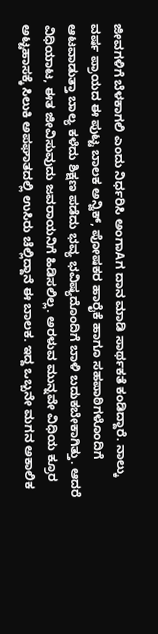ಜೀವಗಳಿಗೆ ಬೆಳಕಾಗಲಿ ಎಂದು ನಿರ್ಧರಿಸಿ ಅಂಗಾAಗ ದಾನ ಮಾಡಿ ಸಾರ್ಥಕತೆ ಕಂಡಿದ್ದಾರೆ. ನಾಲ್ಕು ವರ್ಷ ಪ್ರಾಯದ ಈ ಪುಟ್ಟ ಬಾಲಕ ಅನ್ವಿಕ್, ಪೋಷಕರ ಹಾರೈಕೆ ಹಾಗೂ ಸಹಪಾಠಿಗಳೊಂದಿಗೆ ಆಟವಾಡುತ್ತಾ ಬಾಲ್ಯ ಕಳೆದು ಶಿಕ್ಷಣ ಪಡೆದು ಭವ್ಯ ಭವಿಷ್ಯದೊಂದಿಗೆ ಬಾಳಿ ಬದುಕಬೇಕಾಗಿತ್ತು. ಆದರೆ ವಿಧಿಯಾಟ, ಈತ ಜೀವಿಸುವುದು ಜವರಾಯನಿಗೆ ಹಿಡಿಸಲಿಲ್ಲ. ಅರಳುವ ಮುನ್ನವೇ ವಿಧಿಯ ಕ್ರೂರ ಅಟ್ಟಹಾಸಕ್ಕೆ ಸಿಲುಕಿ ಅಪಘಾತದಲ್ಲಿ ಉಸಿರು ಚೆಲ್ಲಿದ್ದಾನೆ ಈ ಬಾಲಕ. ಇದ್ದ ಒಬ್ಬನೇ ಮಗನ ಅಕಾಲಿಕ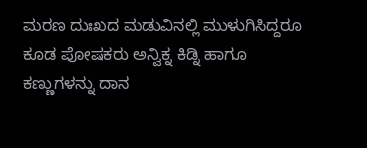ಮರಣ ದುಃಖದ ಮಡುವಿನಲ್ಲಿ ಮುಳುಗಿಸಿದ್ದರೂ ಕೂಡ ಪೋಷಕರು ಅನ್ವಿಕ್ನ ಕಿಡ್ನಿ ಹಾಗೂ ಕಣ್ಣುಗಳನ್ನು ದಾನ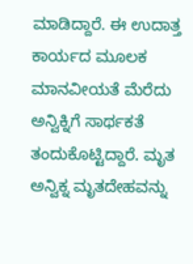ಮಾಡಿದ್ದಾರೆ. ಈ ಉದಾತ್ತ ಕಾರ್ಯದ ಮೂಲಕ ಮಾನವೀಯತೆ ಮೆರೆದು ಅನ್ವಿಕ್ನಿಗೆ ಸಾರ್ಥಕತೆ ತಂದುಕೊಟ್ಟಿದ್ದಾರೆ. ಮೃತ ಅನ್ವಿಕ್ನ ಮೃತದೇಹವನ್ನು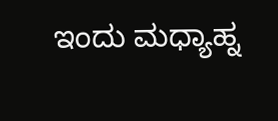ಇಂದು ಮಧ್ಯಾಹ್ನ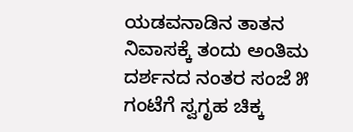ಯಡವನಾಡಿನ ತಾತನ ನಿವಾಸಕ್ಕೆ ತಂದು ಅಂತಿಮ ದರ್ಶನದ ನಂತರ ಸಂಜೆ ೫ ಗಂಟೆಗೆ ಸ್ವಗೃಹ ಚಿಕ್ಕ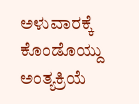ಅಳುವಾರಕ್ಕೆ ಕೊಂಡೊಯ್ದು ಅಂತ್ಯಕ್ರಿಯೆ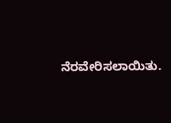ನೆರವೇರಿಸಲಾಯಿತು.